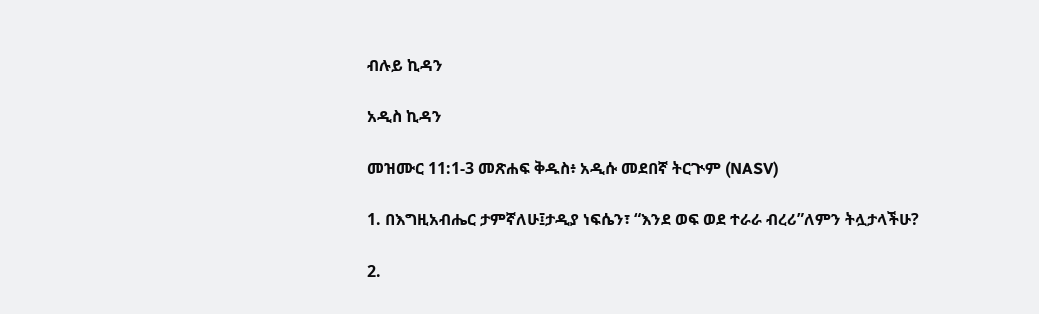ብሉይ ኪዳን

አዲስ ኪዳን

መዝሙር 11:1-3 መጽሐፍ ቅዱስ፥ አዲሱ መደበኛ ትርጒም (NASV)

1. በእግዚአብሔር ታምኛለሁ፤ታዲያ ነፍሴን፣ “እንደ ወፍ ወደ ተራራ ብረሪ”ለምን ትሏታላችሁ?

2.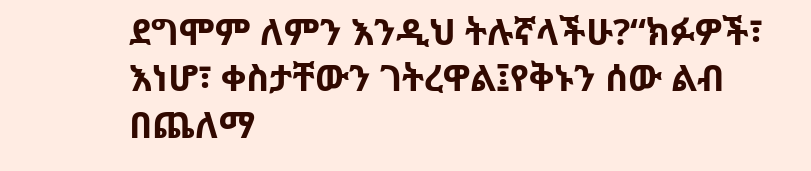ደግሞም ለምን እንዲህ ትሉኛላችሁ?“ክፉዎች፣ እነሆ፣ ቀስታቸውን ገትረዋል፤የቅኑን ሰው ልብ በጨለማ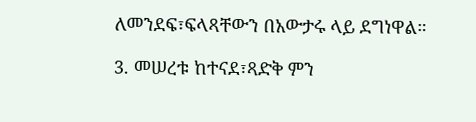ለመንደፍ፣ፍላጻቸውን በአውታሩ ላይ ደግነዋል።

3. መሠረቱ ከተናደ፣ጻድቅ ምን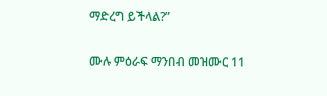ማድረግ ይችላል?”

ሙሉ ምዕራፍ ማንበብ መዝሙር 11